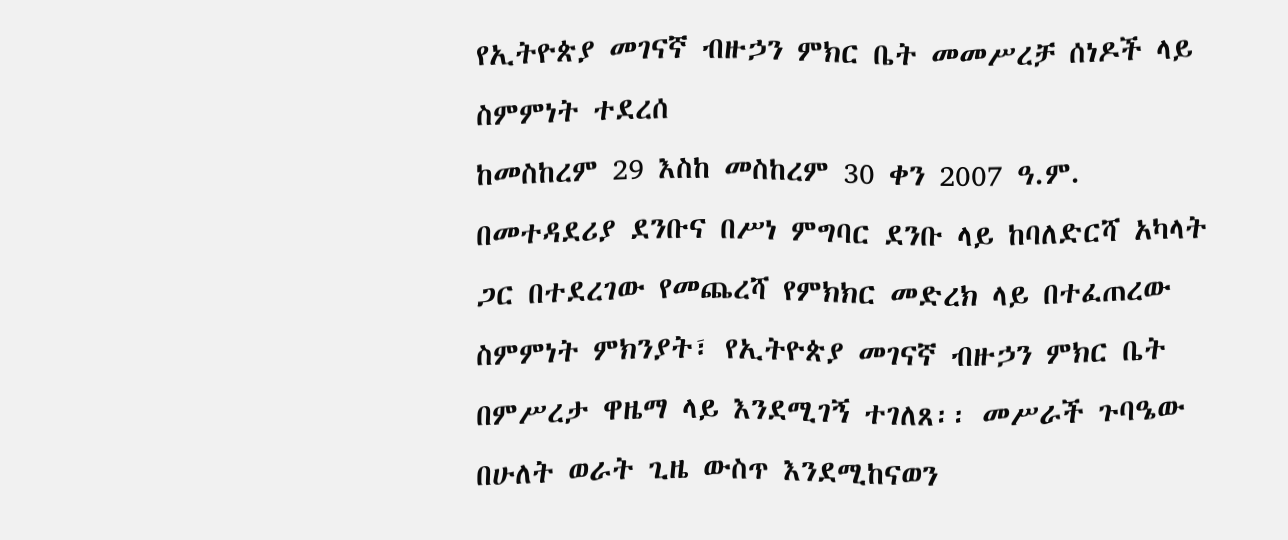የኢትዮጵያ መገናኛ ብዙኃን ምክር ቤት መመሥረቻ ሰነዶች ላይ ስምምነት ተደረሰ
ከመስከረም 29 እስከ መስከረም 30 ቀን 2007 ዓ.ም. በመተዳደሪያ ደንቡና በሥነ ምግባር ደንቡ ላይ ከባለድርሻ አካላት ጋር በተደረገው የመጨረሻ የምክክር መድረክ ላይ በተፈጠረው ስምምነት ምክንያት፣ የኢትዮጵያ መገናኛ ብዙኃን ምክር ቤት በምሥረታ ዋዜማ ላይ እንደሚገኝ ተገለጸ፡፡ መሥራች ጉባዔው በሁለት ወራት ጊዜ ውስጥ እንደሚከናወን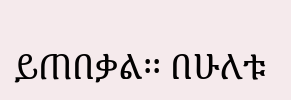ይጠበቃል፡፡ በሁለቱ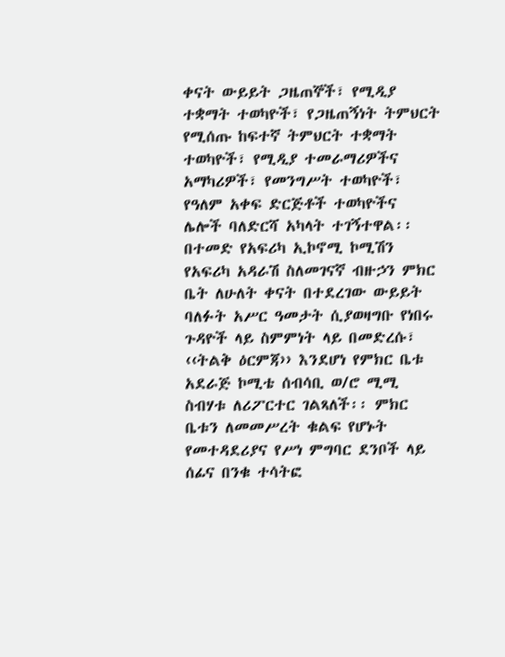ቀናት ውይይት ጋዜጠኞች፣ የሚዲያ ተቋማት ተወካዮች፣ የጋዜጠኝነት ትምህርት የሚሰጡ ከፍተኛ ትምህርት ተቋማት ተወካዮች፣ የሚዲያ ተመራማሪዎችና አማካሪዎች፣ የመንግሥት ተወካዮች፣ የዓለም አቀፍ ድርጅቶች ተወካዮችና ሌሎች ባለድርሻ አካላት ተገኝተዋል፡፡ በተመድ የአፍሪካ ኢኮኖሚ ኮሚሽን የአፍሪካ አዳራሽ ስለመገናኛ ብዙኃን ምክር ቤት ለሁለት ቀናት በተደረገው ውይይት ባለፉት አሥር ዓመታት ሲያወዛግቡ የነበሩ ጉዳዮች ላይ ስምምነት ላይ በመድረሱ፣ ‹‹ትልቅ ዕርምጃ›› እንደሆነ የምክር ቤቱ አደራጅ ኮሚቴ ሰብሳቢ ወ/ሮ ሚሚ ስብሃቱ ለሪፖርተር ገልጻለች፡፡ ምክር ቤቱን ለመመሥረት ቁልፍ የሆኑት የመተዳደሪያና የሥነ ምግባር ደንቦች ላይ ሰፊና በንቁ ተሳትፎ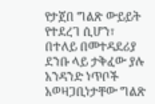የታጀበ ግልጽ ውይይት የተደረገ ሲሆን፣ በተለይ በመተዳደሪያ ደንቡ ላይ ታቅፈው ያሉ አንዳንድ ነጥቦች አወዛጋቢነታቸው ግልጽ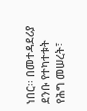ነበር፡፡ በመተዳደሪያ ደንቡ የተካተቱት የሕግ መሠረት፣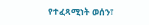የተፈጻሚነት ወሰን፣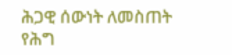ሕጋዊ ሰውነት ለመስጠት የሕግ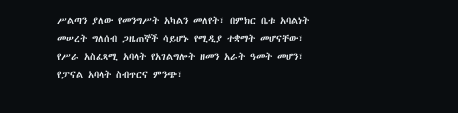ሥልጣን ያለው የመንግሥት አካልን መለየት፣ በምክር ቤቱ አባልነት መሠረት ግለሰብ ጋዜጠኞች ሳይሆኑ የሚዲያ ተቋማት መሆናቸው፣ የሥራ አስፈጻሚ አባላት የአገልግሎት ዘመን አራት ዓመት መሆን፣ የፓናል አባላት ስብጥርና ምንጭ፣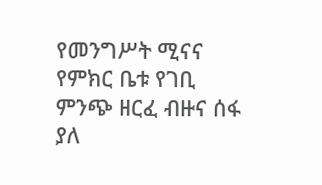የመንግሥት ሚናና የምክር ቤቱ የገቢ ምንጭ ዘርፈ ብዙና ሰፋ ያለ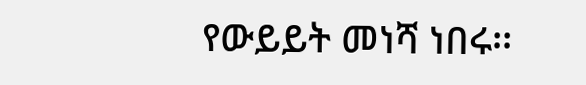የውይይት መነሻ ነበሩ፡፡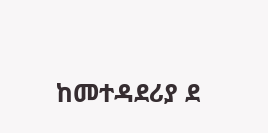ከመተዳደሪያ ደ